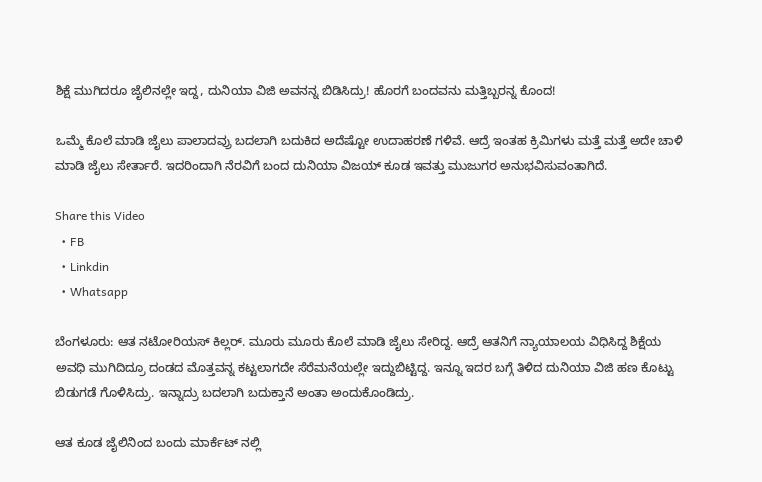ಶಿಕ್ಷೆ ಮುಗಿದರೂ ಜೈಲಿನಲ್ಲೇ ಇದ್ದ, ದುನಿಯಾ ವಿಜಿ ಅವನನ್ನ ಬಿಡಿಸಿದ್ರು! ಹೊರಗೆ ಬಂದವನು ಮತ್ತಿಬ್ಬರನ್ನ ಕೊಂದ!

ಒಮ್ಮೆ ಕೊಲೆ ಮಾಡಿ ಜೈಲು ಪಾಲಾದವ್ರು ಬದಲಾಗಿ ಬದುಕಿದ ಅದೆಷ್ಟೋ ಉದಾಹರಣೆ ಗಳಿವೆ. ಆದ್ರೆ ಇಂತಹ ಕ್ರಿಮಿಗಳು ಮತ್ತೆ ಮತ್ತೆ ಅದೇ ಚಾಳಿ ಮಾಡಿ ಜೈಲು ಸೇರ್ತಾರೆ. ಇದರಿಂದಾಗಿ ನೆರವಿಗೆ ಬಂದ ದುನಿಯಾ ವಿಜಯ್ ಕೂಡ ಇವತ್ತು ಮುಜುಗರ ಅನುಭವಿಸುವಂತಾಗಿದೆ.

Share this Video
  • FB
  • Linkdin
  • Whatsapp

ಬೆಂಗಳೂರು: ಆತ ನಟೋರಿಯಸ್ ಕಿಲ್ಲರ್. ಮೂರು ಮೂರು ಕೊಲೆ ಮಾಡಿ ಜೈಲು ಸೇರಿದ್ದ. ಆದ್ರೆ ಆತನಿಗೆ ನ್ಯಾಯಾಲಯ ವಿಧಿಸಿದ್ದ ಶಿಕ್ಷೆಯ ಅವಧಿ ಮುಗಿದಿದ್ರೂ ದಂಡದ ಮೊತ್ತವನ್ನ ಕಟ್ಟಲಾಗದೇ ಸೆರೆಮನೆಯಲ್ಲೇ ಇದ್ದುಬಿಟ್ಟಿದ್ದ. ಇನ್ನೂ ಇದರ ಬಗ್ಗೆ ತಿಳಿದ ದುನಿಯಾ ವಿಜಿ ಹಣ ಕೊಟ್ಟು ಬಿಡುಗಡೆ ಗೊಳಿಸಿದ್ರು. ಇನ್ನಾದ್ರು ಬದಲಾಗಿ ಬದುಕ್ತಾನೆ ಅಂತಾ ಅಂದುಕೊಂಡಿದ್ರು.

ಆತ ಕೂಡ ಜೈಲಿನಿಂದ ಬಂದು ಮಾರ್ಕೆಟ್ ನಲ್ಲಿ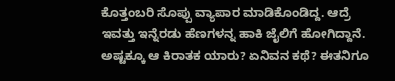ಕೊತ್ತಂಬರಿ ಸೊಪ್ಪು ವ್ಯಾಪಾರ ಮಾಡಿಕೊಂಡಿದ್ದ. ಆದ್ರೆ ಇವತ್ತು ಇನ್ನೆರಡು ಹೆಣಗಳನ್ನ ಹಾಕಿ ಜೈಲಿಗೆ ಹೋಗಿದ್ದಾನೆ. ಅಷ್ಟಕ್ಕೂ ಆ ಕಿರಾತಕ ಯಾರು? ಏನಿವನ ಕಥೆ? ಈತನಿಗೂ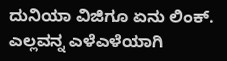ದುನಿಯಾ ವಿಜಿಗೂ ಏನು ಲಿಂಕ್. ಎಲ್ಲವನ್ನ ಎಳೆಎಳೆಯಾಗಿ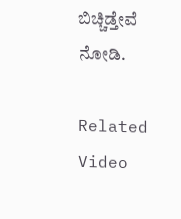ಬಿಚ್ಚಿಡ್ತೇವೆ ನೋಡಿ.

Related Video